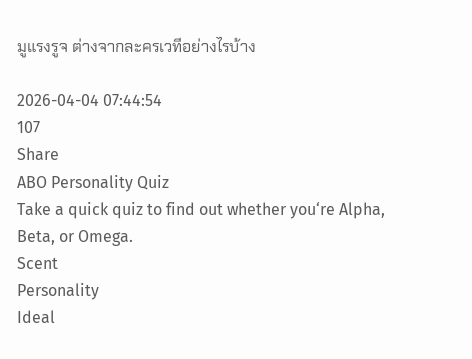มูแรงรูจ ต่างจากละครเวทีอย่างไรบ้าง

2026-04-04 07:44:54
107
Share
ABO Personality Quiz
Take a quick quiz to find out whether you‘re Alpha, Beta, or Omega.
Scent
Personality
Ideal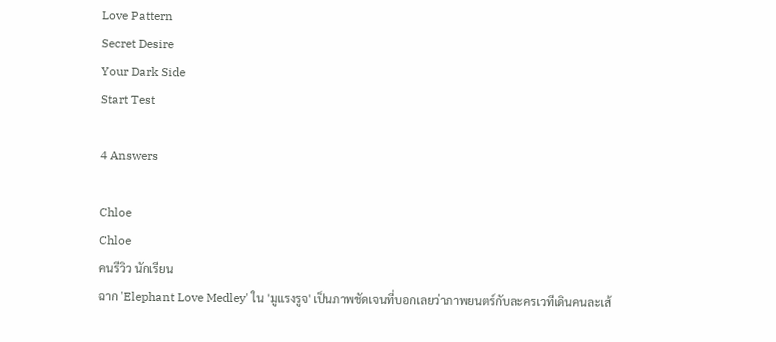Love Pattern
Secret Desire
Your Dark Side
Start Test

4 Answers

Chloe
Chloe
คนรีวิว นักเรียน
ฉาก 'Elephant Love Medley' ใน 'มูแรงรูจ' เป็นภาพชัดเจนที่บอกเลยว่าภาพยนตร์กับละครเวทีเดินคนละเส้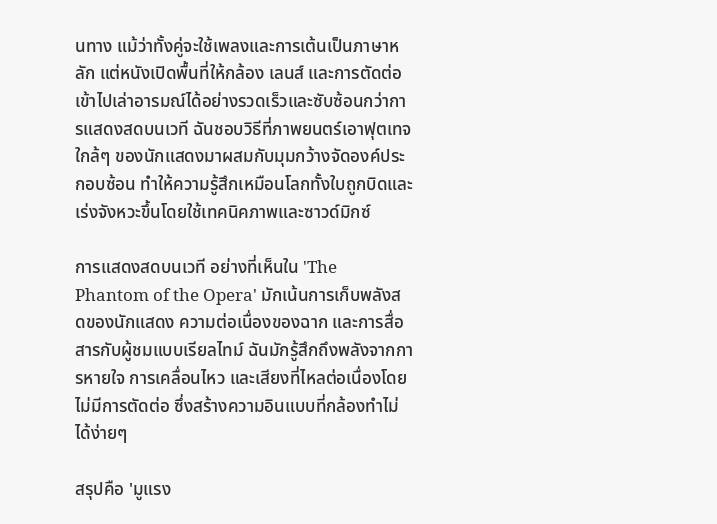นทาง แม้ว่าทั้งคู่จะใช้เพลงและการเต้นเป็นภาษาหลัก แต่หนังเปิดพื้นที่ให้กล้อง เลนส์ และการตัดต่อเข้าไปเล่าอารมณ์ได้อย่างรวดเร็วและซับซ้อนกว่าการแสดงสดบนเวที ฉันชอบวิธีที่ภาพยนตร์เอาฟุตเทจใกล้ๆ ของนักแสดงมาผสมกับมุมกว้างจัดองค์ประกอบซ้อน ทำให้ความรู้สึกเหมือนโลกทั้งใบถูกบิดและเร่งจังหวะขึ้นโดยใช้เทคนิคภาพและซาวด์มิกซ์

การแสดงสดบนเวที อย่างที่เห็นใน 'The Phantom of the Opera' มักเน้นการเก็บพลังสดของนักแสดง ความต่อเนื่องของฉาก และการสื่อสารกับผู้ชมแบบเรียลไทม์ ฉันมักรู้สึกถึงพลังจากการหายใจ การเคลื่อนไหว และเสียงที่ไหลต่อเนื่องโดยไม่มีการตัดต่อ ซึ่งสร้างความอินแบบที่กล้องทำไม่ได้ง่ายๆ

สรุปคือ 'มูแรง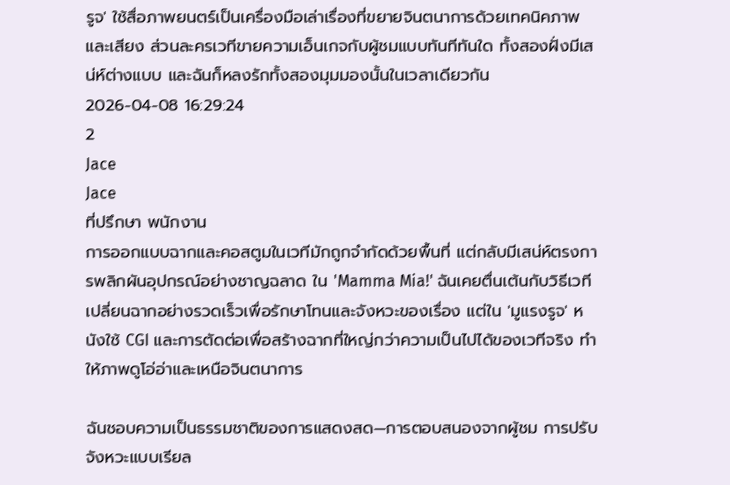รูจ' ใช้สื่อภาพยนตร์เป็นเครื่องมือเล่าเรื่องที่ขยายจินตนาการด้วยเทคนิคภาพและเสียง ส่วนละครเวทีขายความเอ็นเกจกับผู้ชมแบบทันทีทันใด ทั้งสองฝั่งมีเสน่ห์ต่างแบบ และฉันก็หลงรักทั้งสองมุมมองนั้นในเวลาเดียวกัน
2026-04-08 16:29:24
2
Jace
Jace
ที่ปรึกษา พนักงาน
การออกแบบฉากและคอสตูมในเวทีมักถูกจำกัดด้วยพื้นที่ แต่กลับมีเสน่ห์ตรงการพลิกผันอุปกรณ์อย่างชาญฉลาด ใน 'Mamma Mia!' ฉันเคยตื่นเต้นกับวิธีเวทีเปลี่ยนฉากอย่างรวดเร็วเพื่อรักษาโทนและจังหวะของเรื่อง แต่ใน 'มูแรงรูจ' หนังใช้ CGI และการตัดต่อเพื่อสร้างฉากที่ใหญ่กว่าความเป็นไปได้ของเวทีจริง ทำให้ภาพดูโอ่อ่าและเหนือจินตนาการ

ฉันชอบความเป็นธรรมชาติของการแสดงสด—การตอบสนองจากผู้ชม การปรับจังหวะแบบเรียล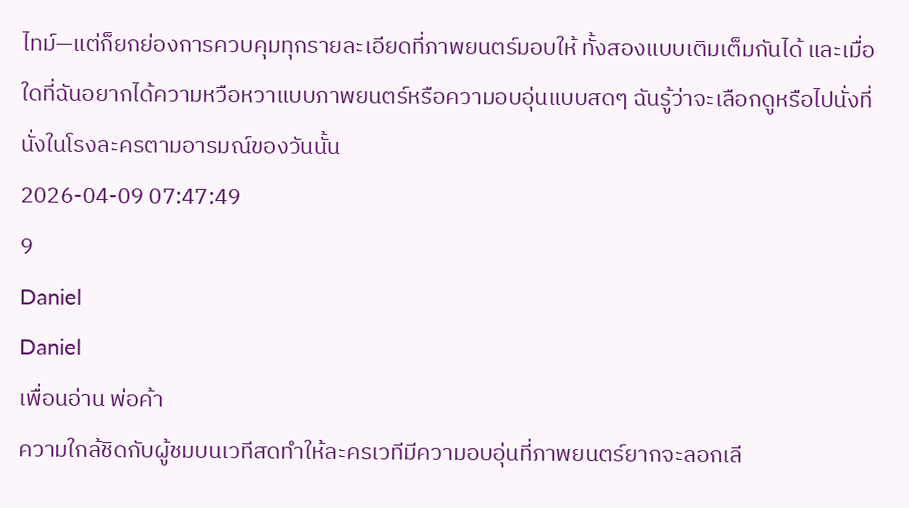ไทม์—แต่ก็ยกย่องการควบคุมทุกรายละเอียดที่ภาพยนตร์มอบให้ ทั้งสองแบบเติมเต็มกันได้ และเมื่อใดที่ฉันอยากได้ความหวือหวาแบบภาพยนตร์หรือความอบอุ่นแบบสดๆ ฉันรู้ว่าจะเลือกดูหรือไปนั่งที่นั่งในโรงละครตามอารมณ์ของวันนั้น
2026-04-09 07:47:49
9
Daniel
Daniel
เพื่อนอ่าน พ่อค้า
ความใกล้ชิดกับผู้ชมบนเวทีสดทำให้ละครเวทีมีความอบอุ่นที่ภาพยนตร์ยากจะลอกเลี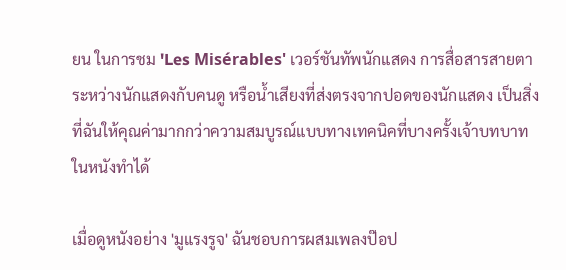ยน ในการชม 'Les Misérables' เวอร์ชันทัพนักแสดง การสื่อสารสายตาระหว่างนักแสดงกับคนดู หรือน้ำเสียงที่ส่งตรงจากปอดของนักแสดง เป็นสิ่งที่ฉันให้คุณค่ามากกว่าความสมบูรณ์แบบทางเทคนิคที่บางครั้งเจ้าบทบาทในหนังทำได้

เมื่อดูหนังอย่าง 'มูแรงรูจ' ฉันชอบการผสมเพลงป๊อป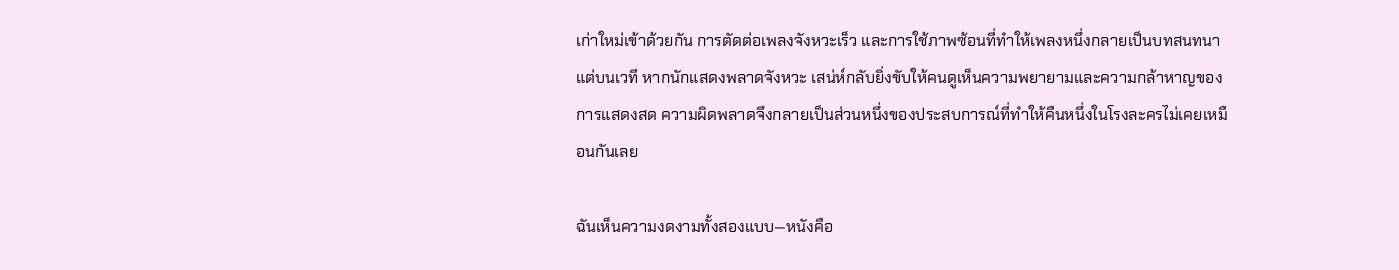เก่าใหม่เข้าด้วยกัน การตัดต่อเพลงจังหวะเร็ว และการใช้ภาพซ้อนที่ทำให้เพลงหนึ่งกลายเป็นบทสนทนา แต่บนเวที หากนักแสดงพลาดจังหวะ เสน่ห์กลับยิ่งขับให้คนดูเห็นความพยายามและความกล้าหาญของการแสดงสด ความผิดพลาดจึงกลายเป็นส่วนหนึ่งของประสบการณ์ที่ทำให้คืนหนึ่งในโรงละครไม่เคยเหมือนกันเลย

ฉันเห็นความงดงามทั้งสองแบบ—หนังคือ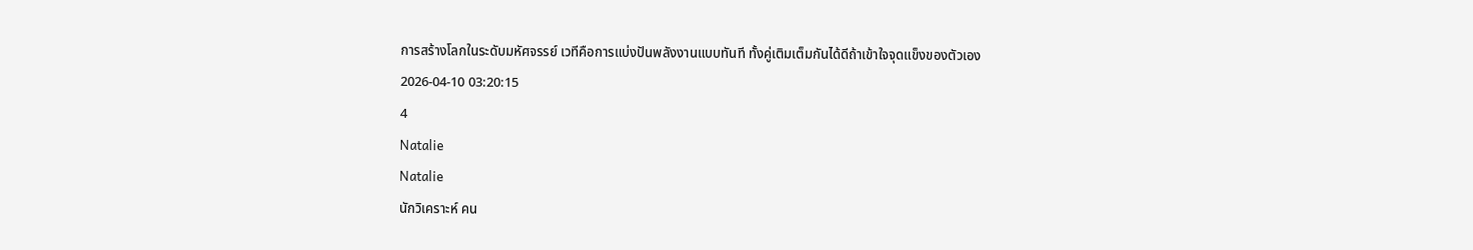การสร้างโลกในระดับมหัศจรรย์ เวทีคือการแบ่งปันพลังงานแบบทันที ทั้งคู่เติมเต็มกันได้ดีถ้าเข้าใจจุดแข็งของตัวเอง
2026-04-10 03:20:15
4
Natalie
Natalie
นักวิเคราะห์ คน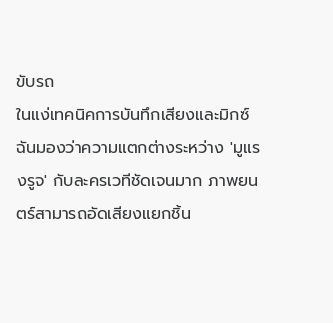ขับรถ
ในแง่เทคนิคการบันทึกเสียงและมิกซ์ ฉันมองว่าความแตกต่างระหว่าง 'มูแรงรูจ' กับละครเวทีชัดเจนมาก ภาพยนตร์สามารถอัดเสียงแยกชิ้น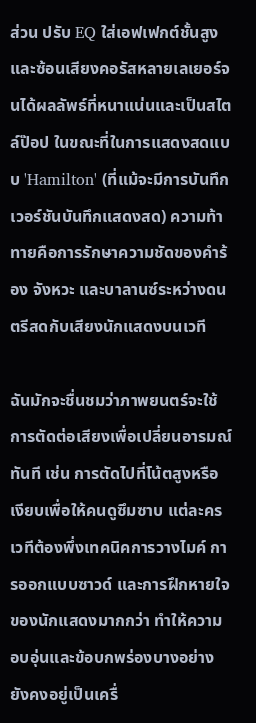ส่วน ปรับ EQ ใส่เอฟเฟกต์ชั้นสูง และซ้อนเสียงคอรัสหลายเลเยอร์จนได้ผลลัพธ์ที่หนาแน่นและเป็นสไตล์ป๊อป ในขณะที่ในการแสดงสดแบบ 'Hamilton' (ที่แม้จะมีการบันทึกเวอร์ชันบันทึกแสดงสด) ความท้าทายคือการรักษาความชัดของคำร้อง จังหวะ และบาลานซ์ระหว่างดนตรีสดกับเสียงนักแสดงบนเวที

ฉันมักจะชื่นชมว่าภาพยนตร์จะใช้การตัดต่อเสียงเพื่อเปลี่ยนอารมณ์ทันที เช่น การตัดไปที่โน้ตสูงหรือเงียบเพื่อให้คนดูซึมซาบ แต่ละครเวทีต้องพึ่งเทคนิคการวางไมค์ การออกแบบซาวด์ และการฝึกหายใจของนักแสดงมากกว่า ทำให้ความอบอุ่นและข้อบกพร่องบางอย่างยังคงอยู่เป็นเครื่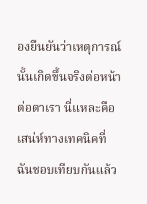องยืนยันว่าเหตุการณ์นั้นเกิดขึ้นจริงต่อหน้าต่อตาเรา นี่แหละคือเสน่ห์ทางเทคนิคที่ฉันชอบเทียบกันแล้ว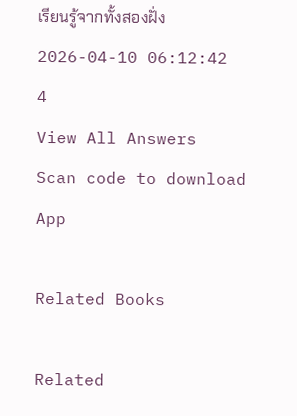เรียนรู้จากทั้งสองฝั่ง
2026-04-10 06:12:42
4
View All Answers
Scan code to download App

Related Books

Related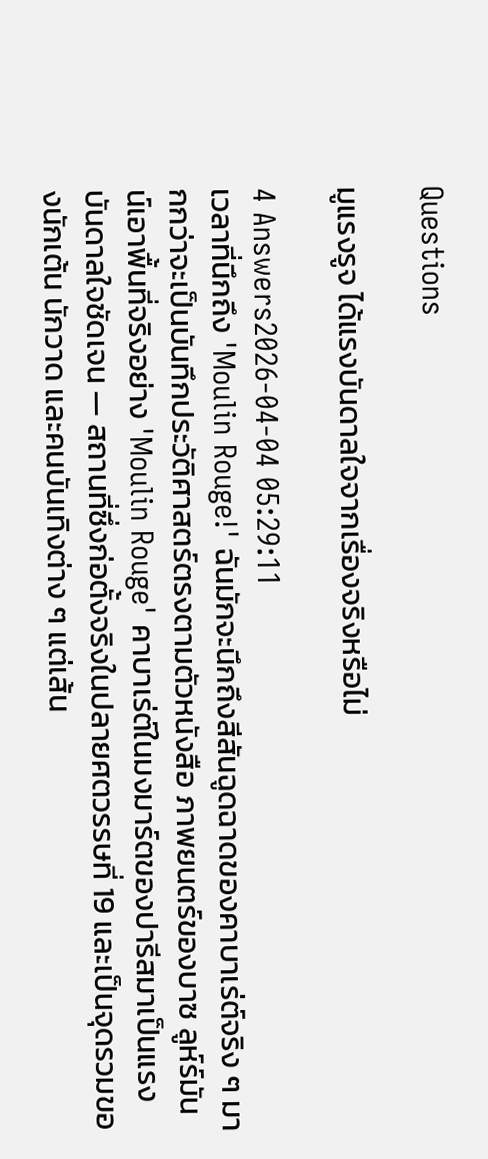Questions

มูแรงรูจ ได้แรงบันดาลใจจากเรื่องจริงหรือไม่

4 Answers2026-04-04 05:29:11
เวลาที่นึกถึง 'Moulin Rouge!' ฉันมักจะนึกถึงสีสันฉูดฉาดของคาบาเร่ต์จริง ๆ มากกว่าจะเป็นบันทึกประวัติศาสตร์ตรงตามตัวหนังสือ ภาพยนตร์ของบาซ ลูห์ร์มันน์เอาพื้นที่จริงอย่าง 'Moulin Rouge' คาบาเร่ต์ในมงมาร์ตของปารีสมาเป็นแรงบันดาลใจชัดเจน — สถานที่ซึ่งก่อตั้งจริงในปลายศตวรรษที่ 19 และเป็นจุดรวมของนักเต้น นักวาด และคนบันเทิงต่าง ๆ แต่เส้น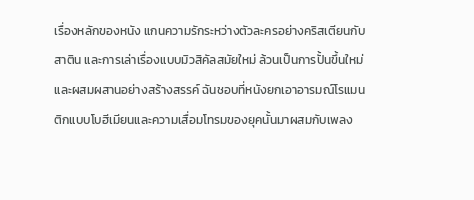เรื่องหลักของหนัง แกนความรักระหว่างตัวละครอย่างคริสเตียนกับสาติน และการเล่าเรื่องแบบมิวสิคัลสมัยใหม่ ล้วนเป็นการปั้นขึ้นใหม่และผสมผสานอย่างสร้างสรรค์ ฉันชอบที่หนังยกเอาอารมณ์โรแมนติกแบบโบฮีเมียนและความเสื่อมโทรมของยุคนั้นมาผสมกับเพลง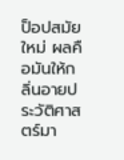ป็อปสมัยใหม่ ผลคือมันให้กลิ่นอายประวัติศาสตร์มา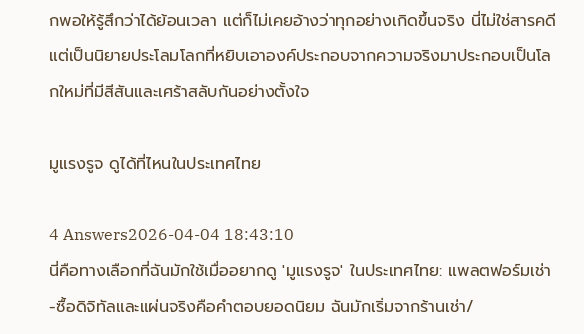กพอให้รู้สึกว่าได้ย้อนเวลา แต่ก็ไม่เคยอ้างว่าทุกอย่างเกิดขึ้นจริง นี่ไม่ใช่สารคดี แต่เป็นนิยายประโลมโลกที่หยิบเอาองค์ประกอบจากความจริงมาประกอบเป็นโลกใหม่ที่มีสีสันและเศร้าสลับกันอย่างตั้งใจ

มูแรงรูจ ดูได้ที่ไหนในประเทศไทย

4 Answers2026-04-04 18:43:10
นี่คือทางเลือกที่ฉันมักใช้เมื่ออยากดู 'มูแรงรูจ' ในประเทศไทย: แพลตฟอร์มเช่า-ซื้อดิจิทัลและแผ่นจริงคือคำตอบยอดนิยม ฉันมักเริ่มจากร้านเช่า/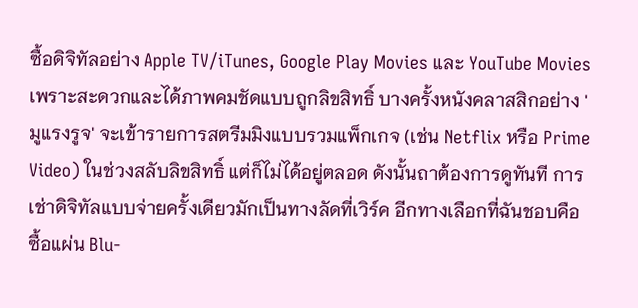ซื้อดิจิทัลอย่าง Apple TV/iTunes, Google Play Movies และ YouTube Movies เพราะสะดวกและได้ภาพคมชัดแบบถูกลิขสิทธิ์ บางครั้งหนังคลาสสิกอย่าง 'มูแรงรูจ' จะเข้ารายการสตรีมมิงแบบรวมแพ็กเกจ (เช่น Netflix หรือ Prime Video) ในช่วงสลับลิขสิทธิ์ แต่ก็ไม่ได้อยู่ตลอด ดังนั้นถาต้องการดูทันที การเช่าดิจิทัลแบบจ่ายครั้งเดียวมักเป็นทางลัดที่เวิร์ค อีกทางเลือกที่ฉันชอบคือซื้อแผ่น Blu-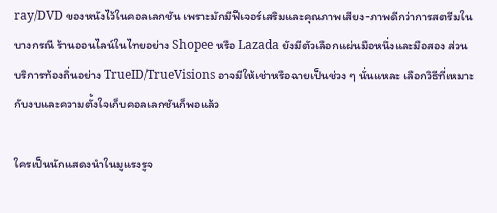ray/DVD ของหนังไว้ในคอลเลกชัน เพราะมักมีฟีเจอร์เสริมและคุณภาพเสียง-ภาพดีกว่าการสตรีมในบางกรณี ร้านออนไลน์ในไทยอย่าง Shopee หรือ Lazada ยังมีตัวเลือกแผ่นมือหนึ่งและมือสอง ส่วนบริการท้องถิ่นอย่าง TrueID/TrueVisions อาจมีให้เช่าหรือฉายเป็นช่วง ๆ นั่นแหละ เลือกวิธีที่เหมาะกับงบและความตั้งใจเก็บคอลเลกชันก็พอแล้ว

ใครเป็นนักแสดงนำในมูแรงรูจ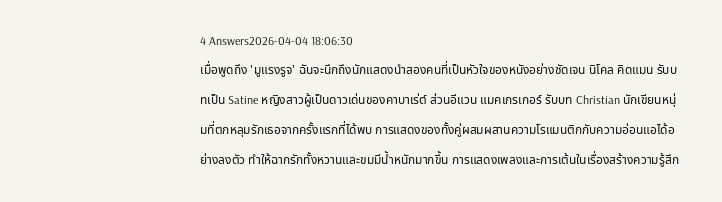4 Answers2026-04-04 18:06:30
เมื่อพูดถึง 'มูแรงรูจ' ฉันจะนึกถึงนักแสดงนำสองคนที่เป็นหัวใจของหนังอย่างชัดเจน นิโคล คิดแมน รับบทเป็น Satine หญิงสาวผู้เป็นดาวเด่นของคาบาเร่ต์ ส่วนอีแวน แมคเกรเกอร์ รับบท Christian นักเขียนหนุ่มที่ตกหลุมรักเธอจากครั้งแรกที่ได้พบ การแสดงของทั้งคู่ผสมผสานความโรแมนติกกับความอ่อนแอได้อย่างลงตัว ทำให้ฉากรักทั้งหวานและขมมีน้ำหนักมากขึ้น การแสดงเพลงและการเต้นในเรื่องสร้างความรู้สึก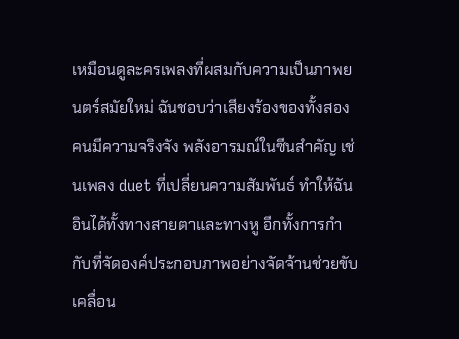เหมือนดูละครเพลงที่ผสมกับความเป็นภาพยนตร์สมัยใหม่ ฉันชอบว่าเสียงร้องของทั้งสองคนมีความจริงจัง พลังอารมณ์ในซีนสำคัญ เช่นเพลง duet ที่เปลี่ยนความสัมพันธ์ ทำให้ฉันอินได้ทั้งทางสายตาและทางหู อีกทั้งการกำกับที่จัดองค์ประกอบภาพอย่างจัดจ้านช่วยขับเคลื่อน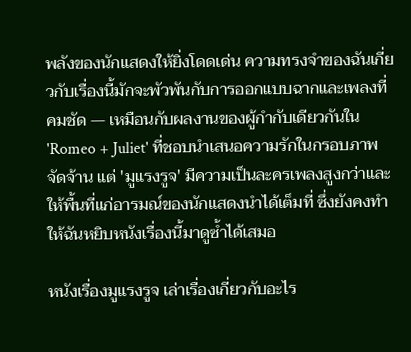พลังของนักแสดงให้ยิ่งโดดเด่น ความทรงจำของฉันเกี่ยวกับเรื่องนี้มักจะพัวพันกับการออกแบบฉากและเพลงที่คมชัด — เหมือนกับผลงานของผู้กำกับเดียวกันใน 'Romeo + Juliet' ที่ชอบนำเสนอความรักในกรอบภาพจัดจ้าน แต่ 'มูแรงรูจ' มีความเป็นละครเพลงสูงกว่าและให้พื้นที่แก่อารมณ์ของนักแสดงนำได้เต็มที่ ซึ่งยังคงทำให้ฉันหยิบหนังเรื่องนี้มาดูซ้ำได้เสมอ

หนังเรื่องมูแรงรูจ เล่าเรื่องเกี่ยวกับอะไร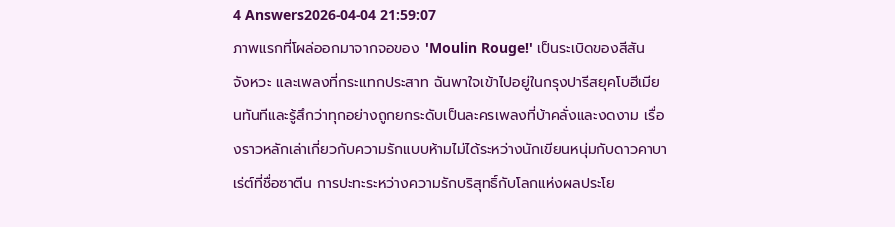4 Answers2026-04-04 21:59:07
ภาพแรกที่โผล่ออกมาจากจอของ 'Moulin Rouge!' เป็นระเบิดของสีสัน จังหวะ และเพลงที่กระแทกประสาท ฉันพาใจเข้าไปอยู่ในกรุงปารีสยุคโบฮีเมียนทันทีและรู้สึกว่าทุกอย่างถูกยกระดับเป็นละครเพลงที่บ้าคลั่งและงดงาม เรื่องราวหลักเล่าเกี่ยวกับความรักแบบห้ามไม่ได้ระหว่างนักเขียนหนุ่มกับดาวคาบาเร่ต์ที่ชื่อซาตีน การปะทะระหว่างความรักบริสุทธิ์กับโลกแห่งผลประโย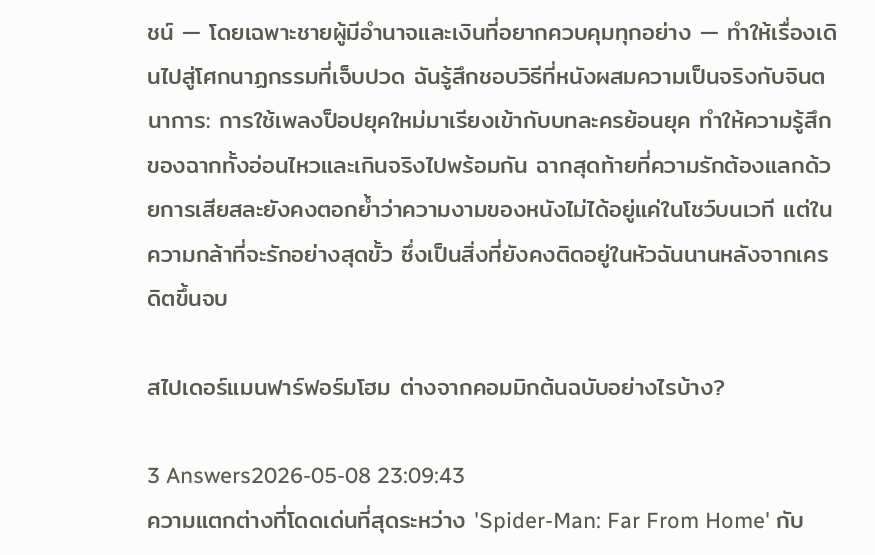ชน์ — โดยเฉพาะชายผู้มีอำนาจและเงินที่อยากควบคุมทุกอย่าง — ทำให้เรื่องเดินไปสู่โศกนาฏกรรมที่เจ็บปวด ฉันรู้สึกชอบวิธีที่หนังผสมความเป็นจริงกับจินตนาการ: การใช้เพลงป็อปยุคใหม่มาเรียงเข้ากับบทละครย้อนยุค ทำให้ความรู้สึกของฉากทั้งอ่อนไหวและเกินจริงไปพร้อมกัน ฉากสุดท้ายที่ความรักต้องแลกด้วยการเสียสละยังคงตอกย้ำว่าความงามของหนังไม่ได้อยู่แค่ในโชว์บนเวที แต่ในความกล้าที่จะรักอย่างสุดขั้ว ซึ่งเป็นสิ่งที่ยังคงติดอยู่ในหัวฉันนานหลังจากเครดิตขึ้นจบ

สไปเดอร์แมนฟาร์ฟอร์มโฮม ต่างจากคอมมิกต้นฉบับอย่างไรบ้าง?

3 Answers2026-05-08 23:09:43
ความแตกต่างที่โดดเด่นที่สุดระหว่าง 'Spider-Man: Far From Home' กับ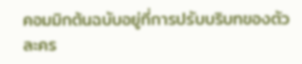คอมมิกต้นฉบับอยู่ที่การปรับบริบทของตัวละคร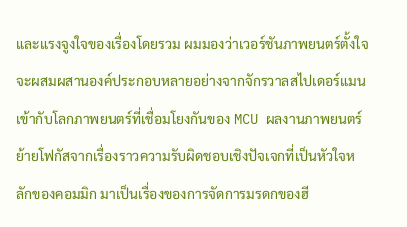และแรงจูงใจของเรื่องโดยรวม ผมมองว่าเวอร์ชันภาพยนตร์ตั้งใจจะผสมผสานองค์ประกอบหลายอย่างจากจักรวาลสไปเดอร์แมนเข้ากับโลกภาพยนตร์ที่เชื่อมโยงกันของ MCU ผลงานภาพยนตร์ย้ายโฟกัสจากเรื่องราวความรับผิดชอบเชิงปัจเจกที่เป็นหัวใจหลักของคอมมิก มาเป็นเรื่องของการจัดการมรดกของฮี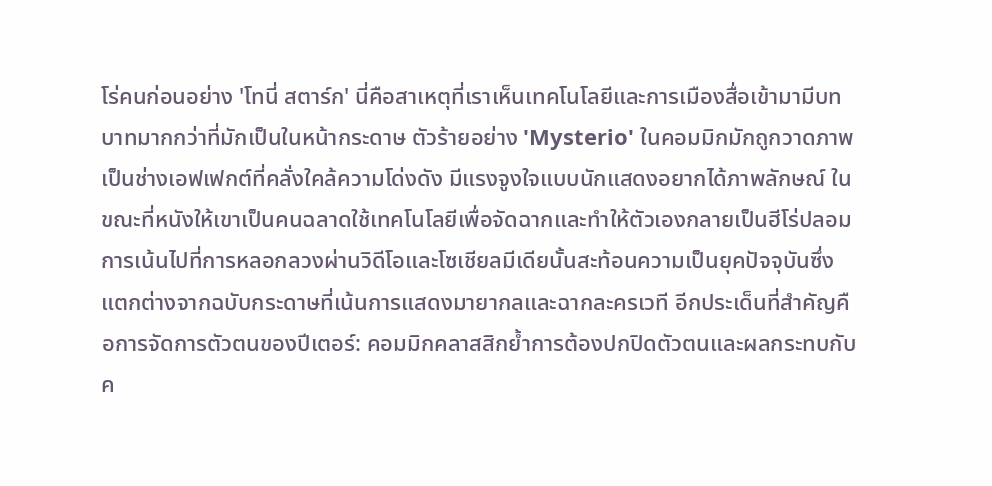โร่คนก่อนอย่าง 'โทนี่ สตาร์ก' นี่คือสาเหตุที่เราเห็นเทคโนโลยีและการเมืองสื่อเข้ามามีบทบาทมากกว่าที่มักเป็นในหน้ากระดาษ ตัวร้ายอย่าง 'Mysterio' ในคอมมิกมักถูกวาดภาพเป็นช่างเอฟเฟกต์ที่คลั่งใคล้ความโด่งดัง มีแรงจูงใจแบบนักแสดงอยากได้ภาพลักษณ์ ในขณะที่หนังให้เขาเป็นคนฉลาดใช้เทคโนโลยีเพื่อจัดฉากและทำให้ตัวเองกลายเป็นฮีโร่ปลอม การเน้นไปที่การหลอกลวงผ่านวิดีโอและโซเชียลมีเดียนั้นสะท้อนความเป็นยุคปัจจุบันซึ่งแตกต่างจากฉบับกระดาษที่เน้นการแสดงมายากลและฉากละครเวที อีกประเด็นที่สำคัญคือการจัดการตัวตนของปีเตอร์: คอมมิกคลาสสิกย้ำการต้องปกปิดตัวตนและผลกระทบกับค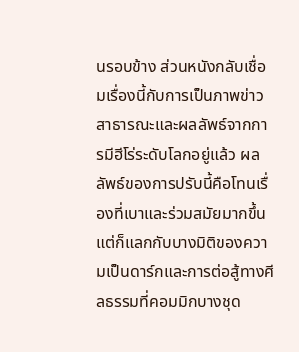นรอบข้าง ส่วนหนังกลับเชื่อมเรื่องนี้กับการเป็นภาพข่าวสาธารณะและผลลัพธ์จากการมีฮีโร่ระดับโลกอยู่แล้ว ผลลัพธ์ของการปรับนี้คือโทนเรื่องที่เบาและร่วมสมัยมากขึ้น แต่ก็แลกกับบางมิติของความเป็นดาร์กและการต่อสู้ทางศีลธรรมที่คอมมิกบางชุด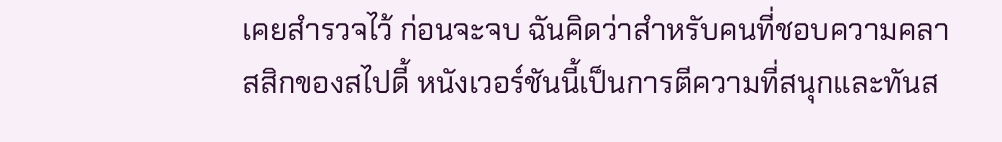เคยสำรวจไว้ ก่อนจะจบ ฉันคิดว่าสำหรับคนที่ชอบความคลาสสิกของสไปดี้ หนังเวอร์ชันนี้เป็นการตีความที่สนุกและทันส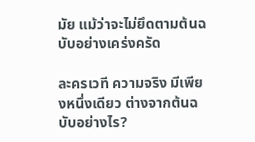มัย แม้ว่าจะไม่ยึดตามต้นฉบับอย่างเคร่งครัด

ละครเวที ความจริง มีเพียงหนึ่งเดียว ต่างจากต้นฉบับอย่างไร?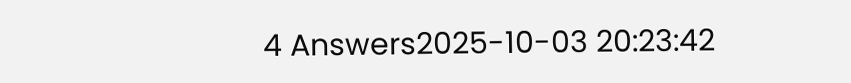4 Answers2025-10-03 20:23:42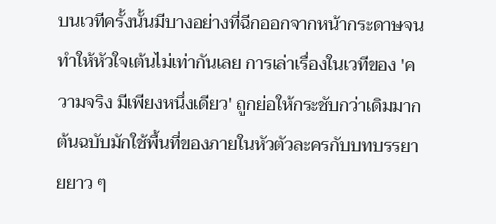บนเวทีครั้งนั้นมีบางอย่างที่ฉีกออกจากหน้ากระดาษจนทำให้หัวใจเต้นไม่เท่ากันเลย การเล่าเรื่องในเวทีของ 'ความจริง มีเพียงหนึ่งเดียว' ถูกย่อให้กระชับกว่าเดิมมาก ต้นฉบับมักใช้พื้นที่ของภายในหัวตัวละครกับบทบรรยายยาว ๆ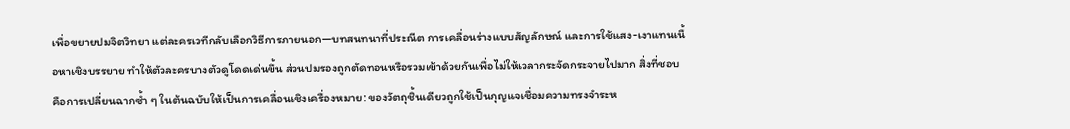เพื่อขยายปมจิตวิทยา แต่ละครเวทีกลับเลือกวิธีการภายนอก—บทสนทนาที่ประณีต การเคลื่อนร่างแบบสัญลักษณ์ และการใช้แสง-เงาแทนเนื้อหาเชิงบรรยาย ทำให้ตัวละครบางตัวดูโดดเด่นขึ้น ส่วนปมรองถูกตัดทอนหรือรวมเข้าด้วยกันเพื่อไม่ให้เวลากระจัดกระจายไปมาก สิ่งที่ชอบคือการเปลี่ยนฉากซ้ำ ๆ ในต้นฉบับให้เป็นการเคลื่อนเชิงเครื่องหมาย: ของวัตถุชิ้นเดียวถูกใช้เป็นกุญแจเชื่อมความทรงจำระห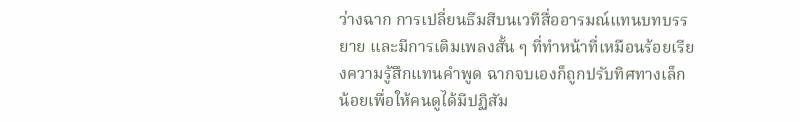ว่างฉาก การเปลี่ยนธีมสีบนเวทีสื่ออารมณ์แทนบทบรรยาย และมีการเติมเพลงสั้น ๆ ที่ทำหน้าที่เหมือนร้อยเรียงความรู้สึกแทนคำพูด ฉากจบเองก็ถูกปรับทิศทางเล็กน้อยเพื่อให้คนดูได้มีปฏิสัม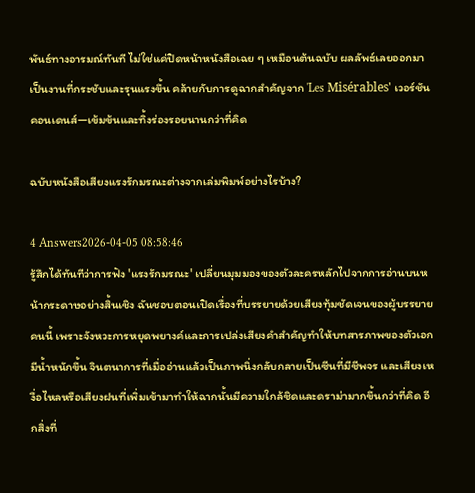พันธ์ทางอารมณ์ทันที ไม่ใช่แค่ปิดหน้าหนังสือเฉย ๆ เหมือนต้นฉบับ ผลลัพธ์เลยออกมาเป็นงานที่กระชับและรุนแรงขึ้น คล้ายกับการดูฉากสำคัญจาก 'Les Misérables' เวอร์ชันคอนเดนส์—เข้มข้นและทิ้งร่องรอยนานกว่าที่คิด

ฉบับหนังสือเสียงแรงรักมรณะต่างจากเล่มพิมพ์อย่างไรบ้าง?

4 Answers2026-04-05 08:58:46
รู้สึกได้ทันทีว่าการฟัง 'แรงรักมรณะ' เปลี่ยนมุมมองของตัวละครหลักไปจากการอ่านบนหน้ากระดาษอย่างสิ้นเชิง ฉันชอบตอนเปิดเรื่องที่บรรยายด้วยเสียงทุ้มชัดเจนของผู้บรรยายคนนี้ เพราะจังหวะการหยุดพยางค์และการเปล่งเสียงคำสำคัญทำให้บทสารภาพของตัวเอกมีน้ำหนักขึ้น จินตนาการที่เมื่ออ่านแล้วเป็นภาพนิ่งกลับกลายเป็นซีนที่มีชีพจร และเสียงเหงื่อไหลหรือเสียงฝนที่เพิ่มเข้ามาทำให้ฉากนั้นมีความใกล้ชิดและดราม่ามากขึ้นกว่าที่คิด อีกสิ่งที่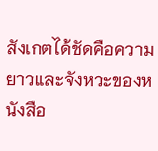สังเกตได้ชัดคือความยาวและจังหวะของหนังสือ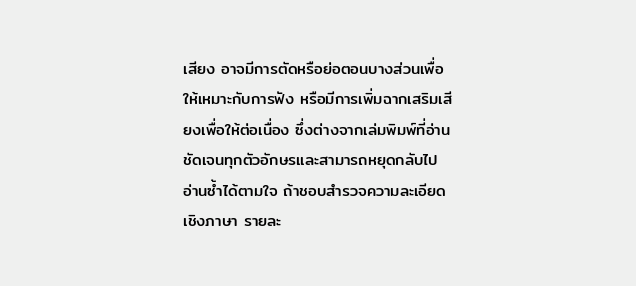เสียง อาจมีการตัดหรือย่อตอนบางส่วนเพื่อให้เหมาะกับการฟัง หรือมีการเพิ่มฉากเสริมเสียงเพื่อให้ต่อเนื่อง ซึ่งต่างจากเล่มพิมพ์ที่อ่านชัดเจนทุกตัวอักษรและสามารถหยุดกลับไปอ่านซ้ำได้ตามใจ ถ้าชอบสำรวจความละเอียดเชิงภาษา รายละ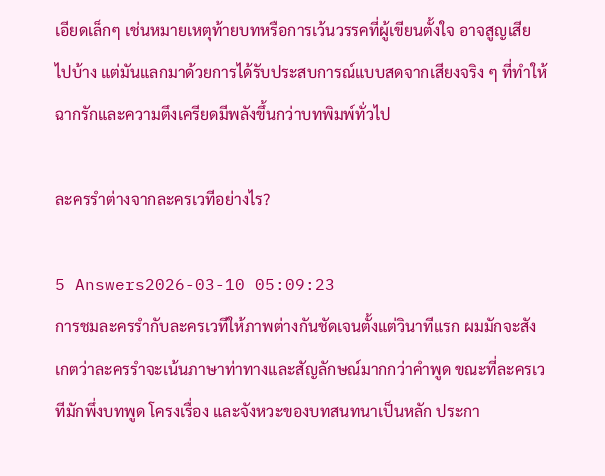เอียดเล็กๆ เช่นหมายเหตุท้ายบทหรือการเว้นวรรคที่ผู้เขียนตั้งใจ อาจสูญเสียไปบ้าง แต่มันแลกมาด้วยการได้รับประสบการณ์แบบสดจากเสียงจริง ๆ ที่ทำให้ฉากรักและความตึงเครียดมีพลังขึ้นกว่าบทพิมพ์ทั่วไป

ละครรำต่างจากละครเวทีอย่างไร?

5 Answers2026-03-10 05:09:23
การชมละครรำกับละครเวทีให้ภาพต่างกันชัดเจนตั้งแต่วินาทีแรก ผมมักจะสังเกตว่าละครรำจะเน้นภาษาท่าทางและสัญลักษณ์มากกว่าคำพูด ขณะที่ละครเวทีมักพึ่งบทพูด โครงเรื่อง และจังหวะของบทสนทนาเป็นหลัก ประกา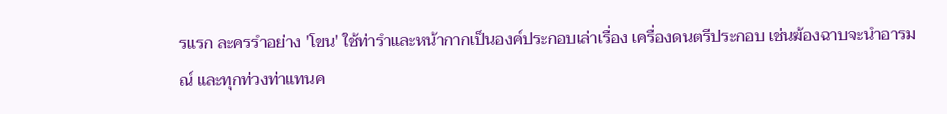รแรก ละครรำอย่าง 'โขน' ใช้ท่ารำและหน้ากากเป็นองค์ประกอบเล่าเรื่อง เครื่องดนตรีประกอบ เช่นฆ้องฉาบจะนำอารมณ์ และทุกท่วงท่าแทนค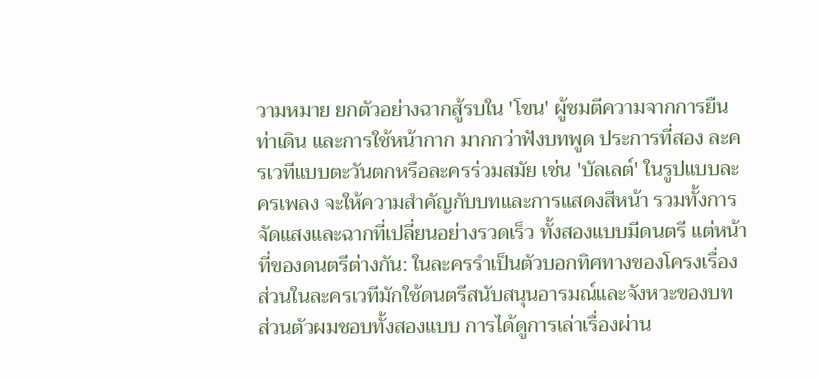วามหมาย ยกตัวอย่างฉากสู้รบใน 'โขน' ผู้ชมตีความจากการยืน ท่าเดิน และการใช้หน้ากาก มากกว่าฟังบทพูด ประการที่สอง ละครเวทีแบบตะวันตกหรือละครร่วมสมัย เช่น 'บัลเลต์' ในรูปแบบละครเพลง จะให้ความสำคัญกับบทและการแสดงสีหน้า รวมทั้งการจัดแสงและฉากที่เปลี่ยนอย่างรวดเร็ว ทั้งสองแบบมีดนตรี แต่หน้าที่ของดนตรีต่างกัน: ในละครรำเป็นตัวบอกทิศทางของโครงเรื่อง ส่วนในละครเวทีมักใช้ดนตรีสนับสนุนอารมณ์และจังหวะของบท ส่วนตัวผมชอบทั้งสองแบบ การได้ดูการเล่าเรื่องผ่าน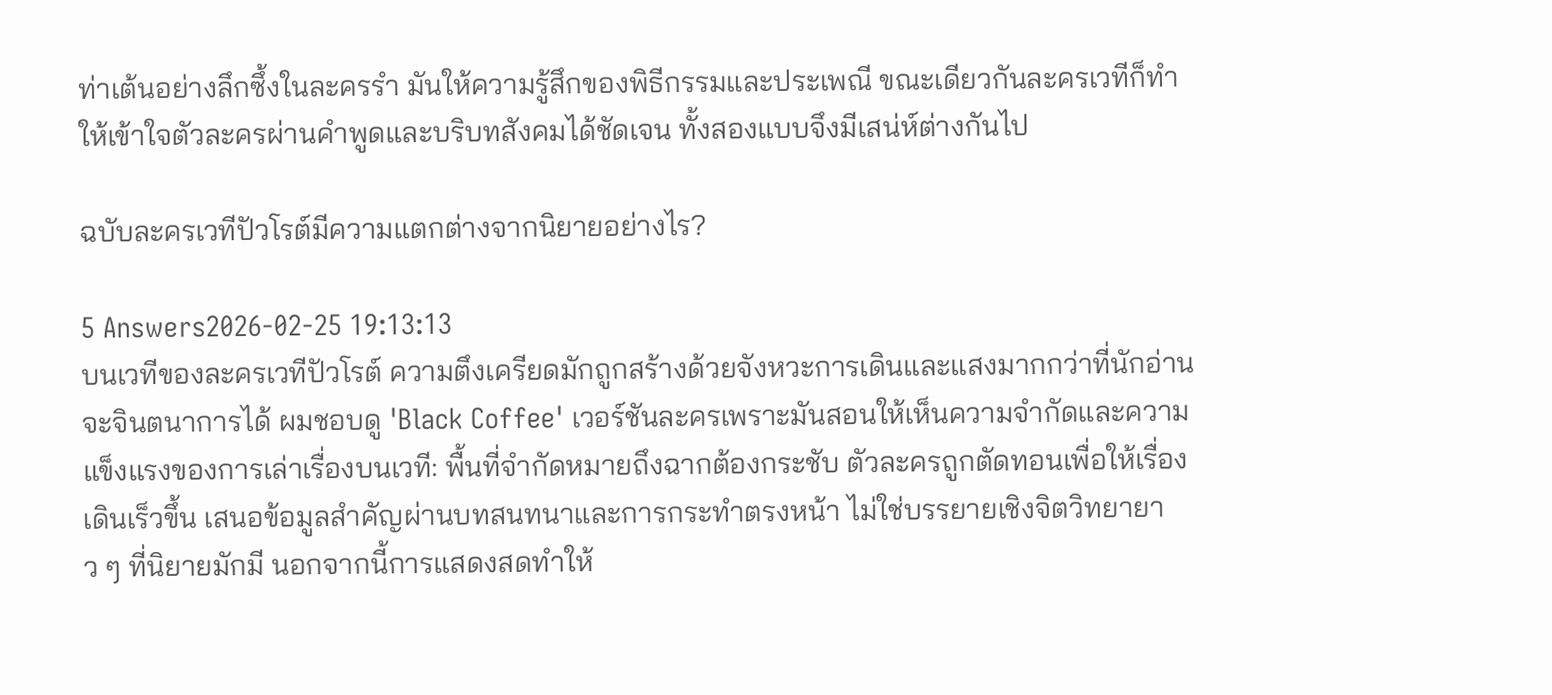ท่าเต้นอย่างลึกซึ้งในละครรำ มันให้ความรู้สึกของพิธีกรรมและประเพณี ขณะเดียวกันละครเวทีก็ทำให้เข้าใจตัวละครผ่านคำพูดและบริบทสังคมได้ชัดเจน ทั้งสองแบบจึงมีเสน่ห์ต่างกันไป

ฉบับละครเวทีปัวโรต์มีความแตกต่างจากนิยายอย่างไร?

5 Answers2026-02-25 19:13:13
บนเวทีของละครเวทีปัวโรต์ ความตึงเครียดมักถูกสร้างด้วยจังหวะการเดินและแสงมากกว่าที่นักอ่านจะจินตนาการได้ ผมชอบดู 'Black Coffee' เวอร์ชันละครเพราะมันสอนให้เห็นความจำกัดและความแข็งแรงของการเล่าเรื่องบนเวที: พื้นที่จำกัดหมายถึงฉากต้องกระชับ ตัวละครถูกตัดทอนเพื่อให้เรื่องเดินเร็วขึ้น เสนอข้อมูลสำคัญผ่านบทสนทนาและการกระทำตรงหน้า ไม่ใช่บรรยายเชิงจิตวิทยายาว ๆ ที่นิยายมักมี นอกจากนี้การแสดงสดทำให้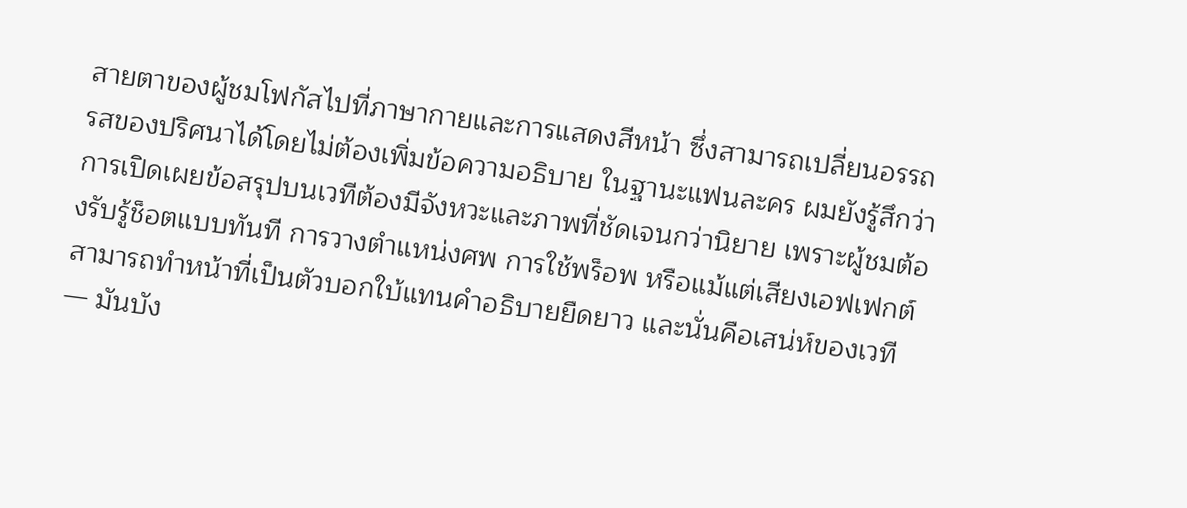สายตาของผู้ชมโฟกัสไปที่ภาษากายและการแสดงสีหน้า ซึ่งสามารถเปลี่ยนอรรถรสของปริศนาได้โดยไม่ต้องเพิ่มข้อความอธิบาย ในฐานะแฟนละคร ผมยังรู้สึกว่าการเปิดเผยข้อสรุปบนเวทีต้องมีจังหวะและภาพที่ชัดเจนกว่านิยาย เพราะผู้ชมต้องรับรู้ช็อตแบบทันที การวางตำแหน่งศพ การใช้พร็อพ หรือแม้แต่เสียงเอฟเฟกต์ สามารถทำหน้าที่เป็นตัวบอกใบ้แทนคำอธิบายยืดยาว และนั่นคือเสน่ห์ของเวที — มันบัง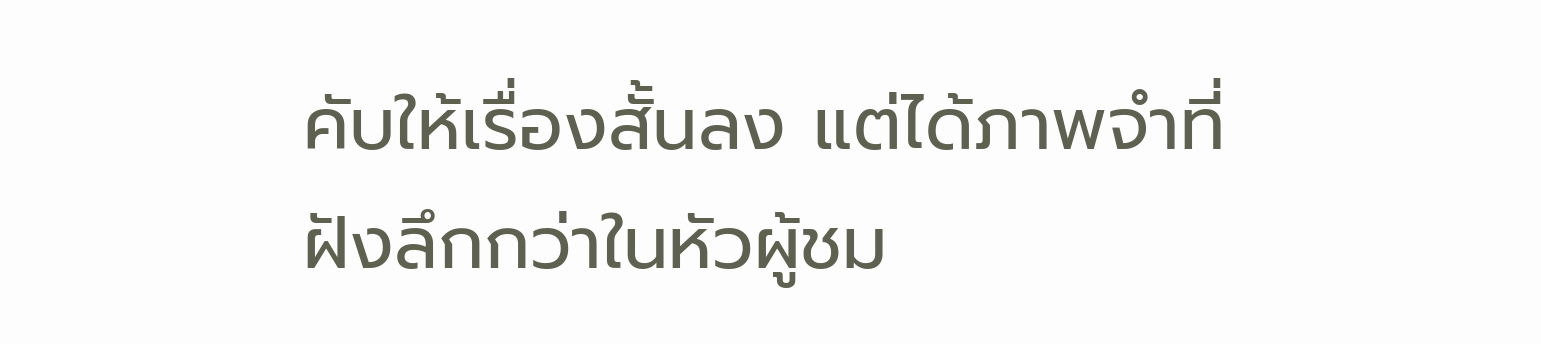คับให้เรื่องสั้นลง แต่ได้ภาพจำที่ฝังลึกกว่าในหัวผู้ชม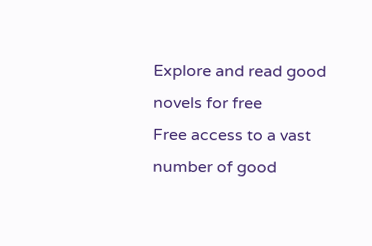Explore and read good novels for free
Free access to a vast number of good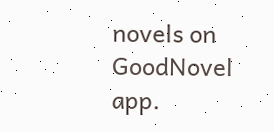novels on GoodNovel app.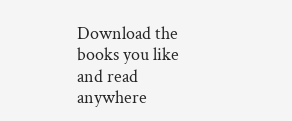Download the books you like and read anywhere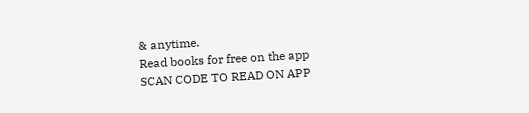& anytime.
Read books for free on the app
SCAN CODE TO READ ON APP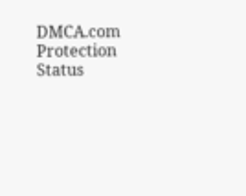DMCA.com Protection Status